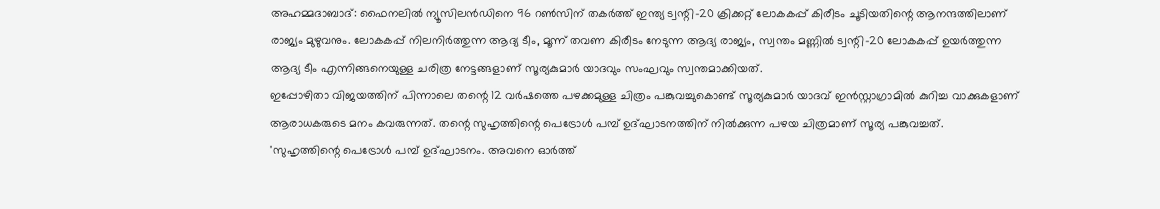അഹമ്മദാബാദ്: ഫൈനലിൽ ന്യൂസിലൻഡിനെ 96 റൺസിന് തകർത്ത് ഇന്ത്യ ട്വന്റി-20 ക്രിക്കറ്റ് ലോകകപ്പ് കിരീടം ചൂടിയതിന്റെ ആനന്ദത്തിലാണ് രാജ്യം മുഴുവനും. ലോകകപ്പ് നിലനിർത്തുന്ന ആദ്യ ടീം, മൂന്ന് തവണ കിരീടം നേടുന്ന ആദ്യ രാജ്യം, സ്വന്തം മണ്ണിൽ ട്വന്റി-20 ലോകകപ്പ് ഉയർത്തുന്ന ആദ്യ ടീം എന്നിങ്ങനെയുള്ള ചരിത്ര നേട്ടങ്ങളാണ് സൂര്യകുമാർ യാദവും സംഘവും സ്വന്തമാക്കിയത്.
ഇപ്പോഴിതാ വിജയത്തിന് പിന്നാലെ തന്റെ 12 വർഷത്തെ പഴക്കമുള്ള ചിത്രം പങ്കുവച്ചുകൊണ്ട് സൂര്യകുമാർ യാദവ് ഇൻസ്റ്റാഗ്രാമിൽ കുറിച്ച വാക്കുകളാണ് ആരാധകരുടെ മനം കവരുന്നത്. തന്റെ സുഹൃത്തിന്റെ പെട്രോൾ പമ്പ് ഉദ്ഘാടനത്തിന് നിൽക്കുന്ന പഴയ ചിത്രമാണ് സൂര്യ പങ്കുവച്ചത്.
'സുഹൃത്തിന്റെ പെട്രോൾ പമ്പ് ഉദ്ഘാടനം. അവനെ ഓർത്ത്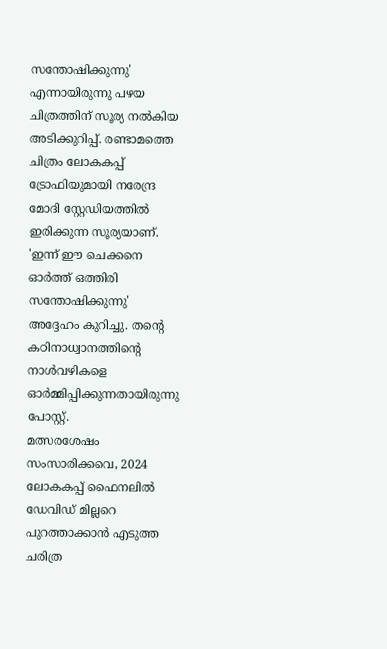സന്തോഷിക്കുന്നു' എന്നായിരുന്നു പഴയ ചിത്രത്തിന് സൂര്യ നൽകിയ അടിക്കുറിപ്പ്. രണ്ടാമത്തെ ചിത്രം ലോകകപ്പ് ട്രോഫിയുമായി നരേന്ദ്ര മോദി സ്റ്റേഡിയത്തിൽ ഇരിക്കുന്ന സൂര്യയാണ്. 'ഇന്ന് ഈ ചെക്കനെ ഓർത്ത് ഒത്തിരി സന്തോഷിക്കുന്നു' അദ്ദേഹം കുറിച്ചു. തന്റെ കഠിനാധ്വാനത്തിന്റെ നാൾവഴികളെ ഓർമ്മിപ്പിക്കുന്നതായിരുന്നു പോസ്റ്റ്.
മത്സരശേഷം സംസാരിക്കവെ, 2024 ലോകകപ്പ് ഫൈനലിൽ ഡേവിഡ് മില്ലറെ പുറത്താക്കാൻ എടുത്ത ചരിത്ര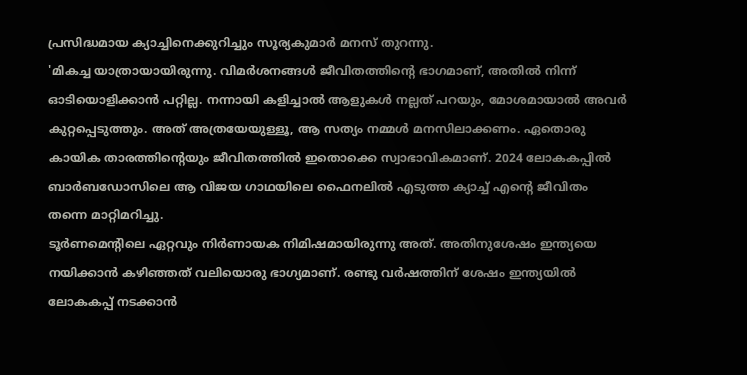പ്രസിദ്ധമായ ക്യാച്ചിനെക്കുറിച്ചും സൂര്യകുമാർ മനസ് തുറന്നു.
'മികച്ച യാത്രായായിരുന്നു. വിമർശനങ്ങൾ ജീവിതത്തിന്റെ ഭാഗമാണ്, അതിൽ നിന്ന് ഓടിയൊളിക്കാൻ പറ്റില്ല. നന്നായി കളിച്ചാൽ ആളുകൾ നല്ലത് പറയും, മോശമായാൽ അവർ കുറ്റപ്പെടുത്തും. അത് അത്രയേയുള്ളൂ, ആ സത്യം നമ്മൾ മനസിലാക്കണം. ഏതൊരു കായിക താരത്തിന്റെയും ജീവിതത്തിൽ ഇതൊക്കെ സ്വാഭാവികമാണ്. 2024 ലോകകപ്പിൽ ബാർബഡോസിലെ ആ വിജയ ഗാഥയിലെ ഫൈനലിൽ എടുത്ത ക്യാച്ച് എന്റെ ജീവിതം തന്നെ മാറ്റിമറിച്ചു.
ടൂർണമെന്റിലെ ഏറ്റവും നിർണായക നിമിഷമായിരുന്നു അത്. അതിനുശേഷം ഇന്ത്യയെ നയിക്കാൻ കഴിഞ്ഞത് വലിയൊരു ഭാഗ്യമാണ്. രണ്ടു വർഷത്തിന് ശേഷം ഇന്ത്യയിൽ ലോകകപ്പ് നടക്കാൻ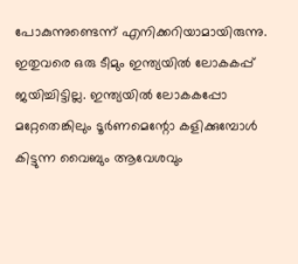പോകുന്നുണ്ടെന്ന് എനിക്കറിയാമായിരുന്നു. ഇതുവരെ ഒരു ടീമും ഇന്ത്യയിൽ ലോകകപ്പ് ജയിച്ചിട്ടില്ല. ഇന്ത്യയിൽ ലോകകപ്പോ മറ്റേതെങ്കിലും ടൂർണമെന്റോ കളിക്കുമ്പോൾ കിട്ടുന്ന വൈബും ആവേശവും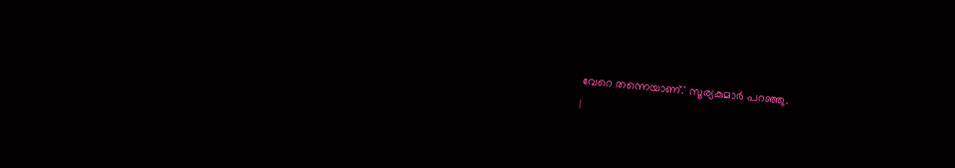വേറെ തന്നെയാണ്.' സൂര്യകുമാർ പറഞ്ഞു.
|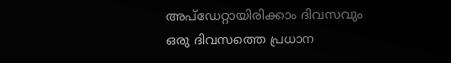അപ്ഡേറ്റായിരിക്കാം ദിവസവും
ഒരു ദിവസത്തെ പ്രധാന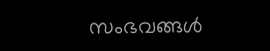സംഭവങ്ങൾ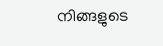നിങ്ങളുടെ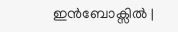ഇൻബോക്സിൽ |